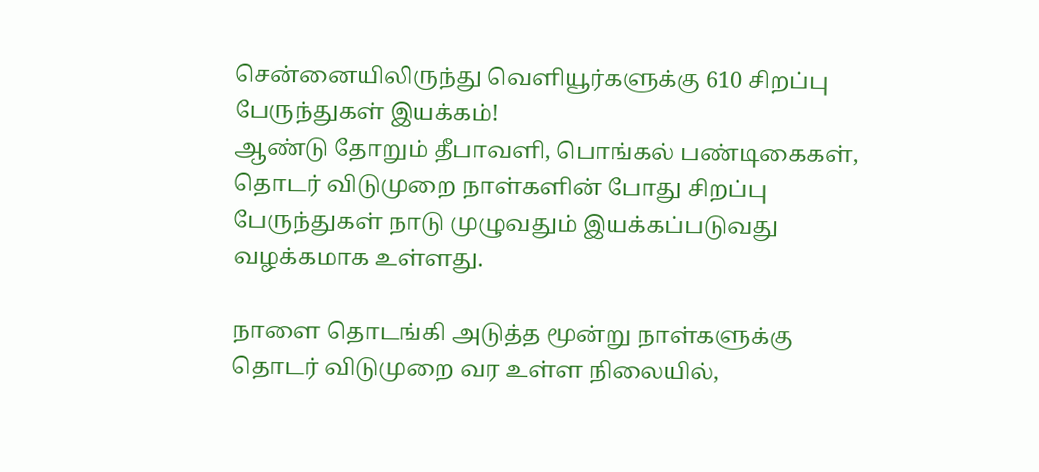சென்னையிலிருந்து வெளியூர்களுக்கு 610 சிறப்பு பேருந்துகள் இயக்கம்!
ஆண்டு தோறும் தீபாவளி, பொங்கல் பண்டிகைகள், தொடர் விடுமுறை நாள்களின் போது சிறப்பு பேருந்துகள் நாடு முழுவதும் இயக்கப்படுவது வழக்கமாக உள்ளது.

நாளை தொடங்கி அடுத்த மூன்று நாள்களுக்கு தொடர் விடுமுறை வர உள்ள நிலையில்,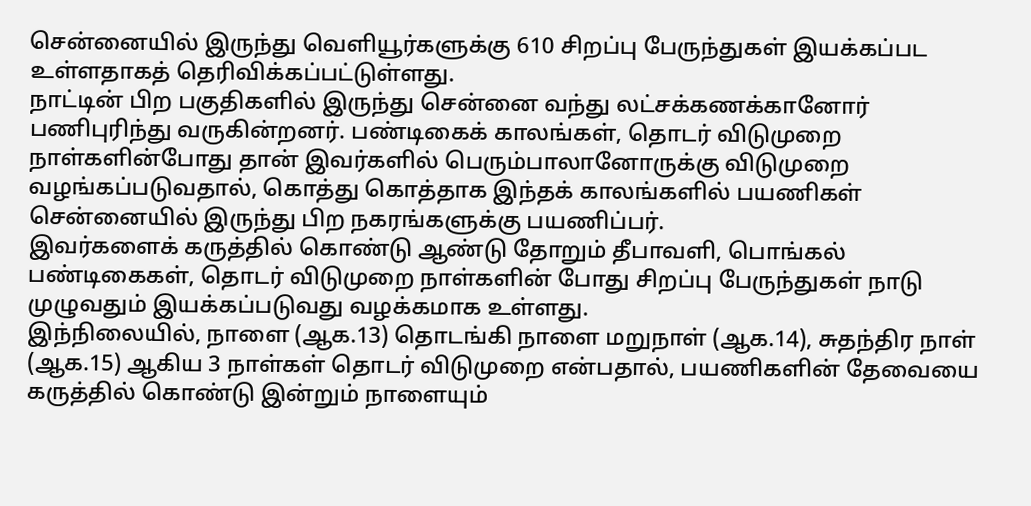சென்னையில் இருந்து வெளியூர்களுக்கு 610 சிறப்பு பேருந்துகள் இயக்கப்பட உள்ளதாகத் தெரிவிக்கப்பட்டுள்ளது.
நாட்டின் பிற பகுதிகளில் இருந்து சென்னை வந்து லட்சக்கணக்கானோர் பணிபுரிந்து வருகின்றனர். பண்டிகைக் காலங்கள், தொடர் விடுமுறை நாள்களின்போது தான் இவர்களில் பெரும்பாலானோருக்கு விடுமுறை வழங்கப்படுவதால், கொத்து கொத்தாக இந்தக் காலங்களில் பயணிகள் சென்னையில் இருந்து பிற நகரங்களுக்கு பயணிப்பர்.
இவர்களைக் கருத்தில் கொண்டு ஆண்டு தோறும் தீபாவளி, பொங்கல் பண்டிகைகள், தொடர் விடுமுறை நாள்களின் போது சிறப்பு பேருந்துகள் நாடு முழுவதும் இயக்கப்படுவது வழக்கமாக உள்ளது.
இந்நிலையில், நாளை (ஆக.13) தொடங்கி நாளை மறுநாள் (ஆக.14), சுதந்திர நாள் (ஆக.15) ஆகிய 3 நாள்கள் தொடர் விடுமுறை என்பதால், பயணிகளின் தேவையை கருத்தில் கொண்டு இன்றும் நாளையும்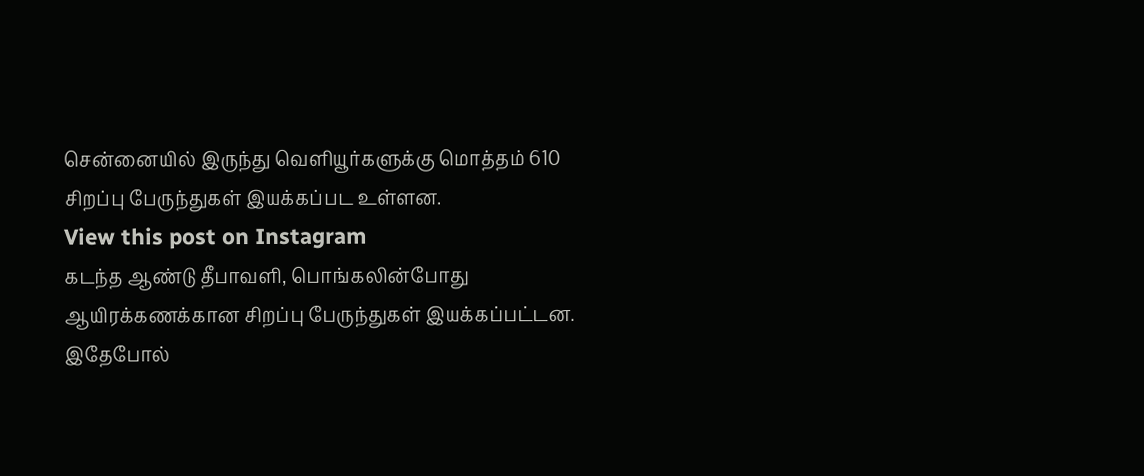சென்னையில் இருந்து வெளியூர்களுக்கு மொத்தம் 610 சிறப்பு பேருந்துகள் இயக்கப்பட உள்ளன.
View this post on Instagram
கடந்த ஆண்டு தீபாவளி, பொங்கலின்போது ஆயிரக்கணக்கான சிறப்பு பேருந்துகள் இயக்கப்பட்டன. இதேபோல்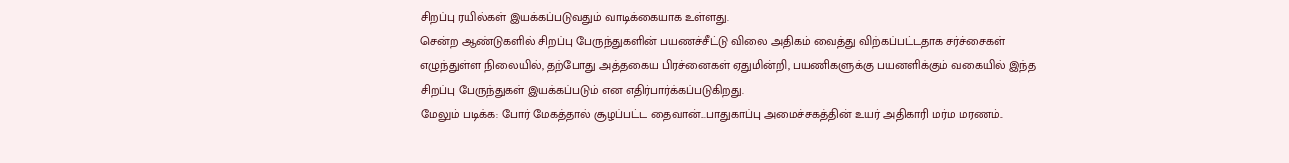சிறப்பு ரயில்கள் இயக்கப்படுவதும் வாடிக்கையாக உள்ளது.
சென்ற ஆண்டுகளில் சிறப்பு பேருந்துகளின் பயணச்சீட்டு விலை அதிகம் வைத்து விற்கப்பட்டதாக சர்ச்சைகள் எழுந்துள்ள நிலையில், தற்போது அத்தகைய பிரச்னைகள் ஏதுமின்றி, பயணிகளுக்கு பயனளிக்கும் வகையில் இந்த சிறப்பு பேருந்துகள் இயக்கப்படும் என எதிர்பார்க்கப்படுகிறது.
மேலும் படிக்க: போர் மேகத்தால் சூழப்பட்ட தைவான்...பாதுகாப்பு அமைச்சகத்தின் உயர் அதிகாரி மர்ம மரணம்..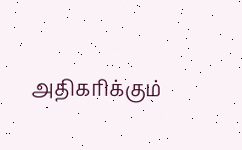அதிகரிக்கும்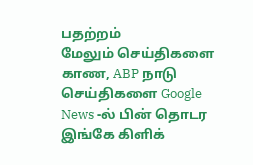பதற்றம்
மேலும் செய்திகளை காண, ABP நாடு செய்திகளை Google News -ல் பின் தொடர இங்கே கிளிக்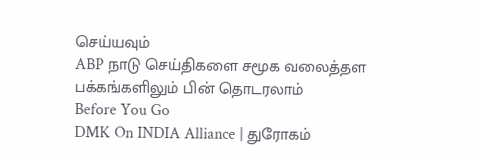செய்யவும்
ABP நாடு செய்திகளை சமூக வலைத்தள பக்கங்களிலும் பின் தொடரலாம்
Before You Go
DMK On INDIA Alliance | துரோகம்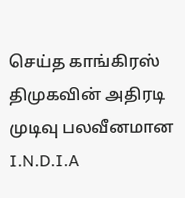செய்த காங்கிரஸ் திமுகவின் அதிரடி முடிவு பலவீனமான I.N.D.I.A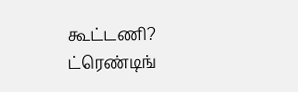கூட்டணி?
ட்ரெண்டிங்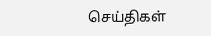செய்திகள்